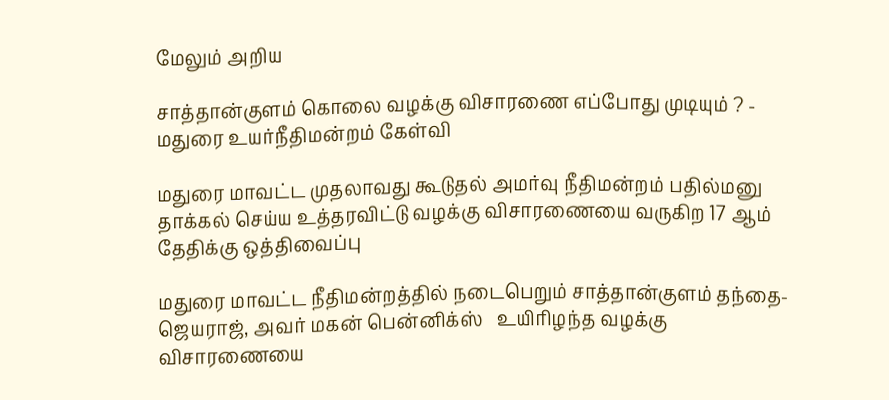மேலும் அறிய

சாத்தான்குளம் கொலை வழக்கு விசாரணை எப்போது முடியும் ? - மதுரை உயர்நீதிமன்றம் கேள்வி

மதுரை மாவட்ட முதலாவது கூடுதல் அமர்வு நீதிமன்றம் பதில்மனு தாக்கல் செய்ய உத்தரவிட்டு வழக்கு விசாரணையை வருகிற 17 ஆம் தேதிக்கு ஒத்திவைப்பு

மதுரை மாவட்ட நீதிமன்றத்தில் நடைபெறும் சாத்தான்குளம் தந்தை- ஜெயராஜ், அவர் மகன் பென்னிக்ஸ்   உயிரிழந்த வழக்கு விசாரணையை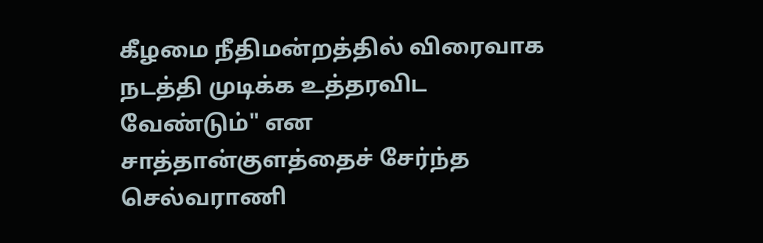கீழமை நீதிமன்றத்தில் விரைவாக நடத்தி முடிக்க உத்தரவிட வேண்டும்" என சாத்தான்குளத்தைச் சேர்ந்த செல்வராணி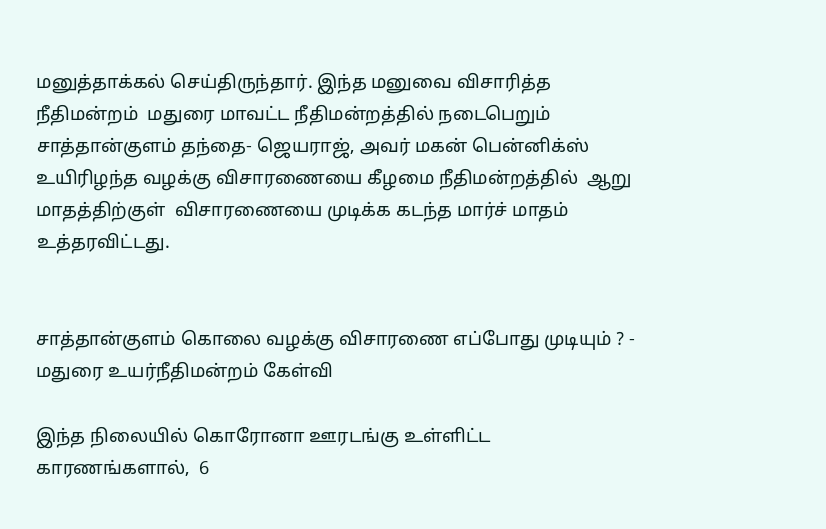மனுத்தாக்கல் செய்திருந்தார். இந்த மனுவை விசாரித்த நீதிமன்றம்  மதுரை மாவட்ட நீதிமன்றத்தில் நடைபெறும் சாத்தான்குளம் தந்தை- ஜெயராஜ், அவர் மகன் பென்னிக்ஸ் உயிரிழந்த வழக்கு விசாரணையை கீழமை நீதிமன்றத்தில்  ஆறு மாதத்திற்குள்  விசாரணையை முடிக்க கடந்த மார்ச் மாதம் உத்தரவிட்டது.


சாத்தான்குளம் கொலை வழக்கு விசாரணை எப்போது முடியும் ? - மதுரை உயர்நீதிமன்றம் கேள்வி

இந்த நிலையில் கொரோனா ஊரடங்கு உள்ளிட்ட காரணங்களால்,  6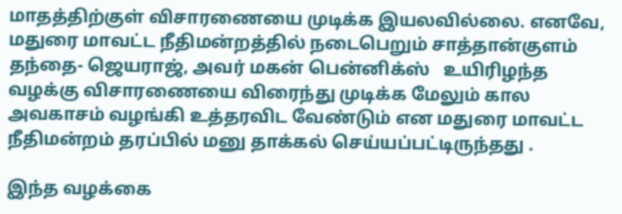மாதத்திற்குள் விசாரணையை முடிக்க இயலவில்லை. எனவே,  மதுரை மாவட்ட நீதிமன்றத்தில் நடைபெறும் சாத்தான்குளம் தந்தை- ஜெயராஜ், அவர் மகன் பென்னிக்ஸ்   உயிரிழந்த வழக்கு விசாரணையை விரைந்து முடிக்க மேலும் கால அவகாசம் வழங்கி உத்தரவிட வேண்டும் என மதுரை மாவட்ட நீதிமன்றம் தரப்பில் மனு தாக்கல் செய்யப்பட்டிருந்தது .

இந்த வழக்கை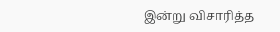இன்று விசாரித்த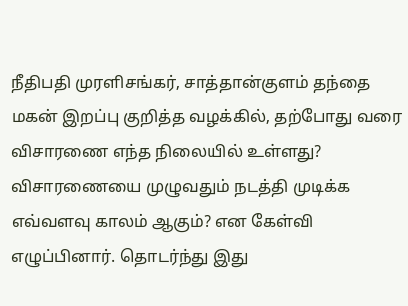நீதிபதி முரளிசங்கர், சாத்தான்குளம் தந்தை மகன் இறப்பு குறித்த வழக்கில், தற்போது வரை விசாரணை எந்த நிலையில் உள்ளது? விசாரணையை முழுவதும் நடத்தி முடிக்க எவ்வளவு காலம் ஆகும்? என கேள்வி எழுப்பினார். தொடர்ந்து இது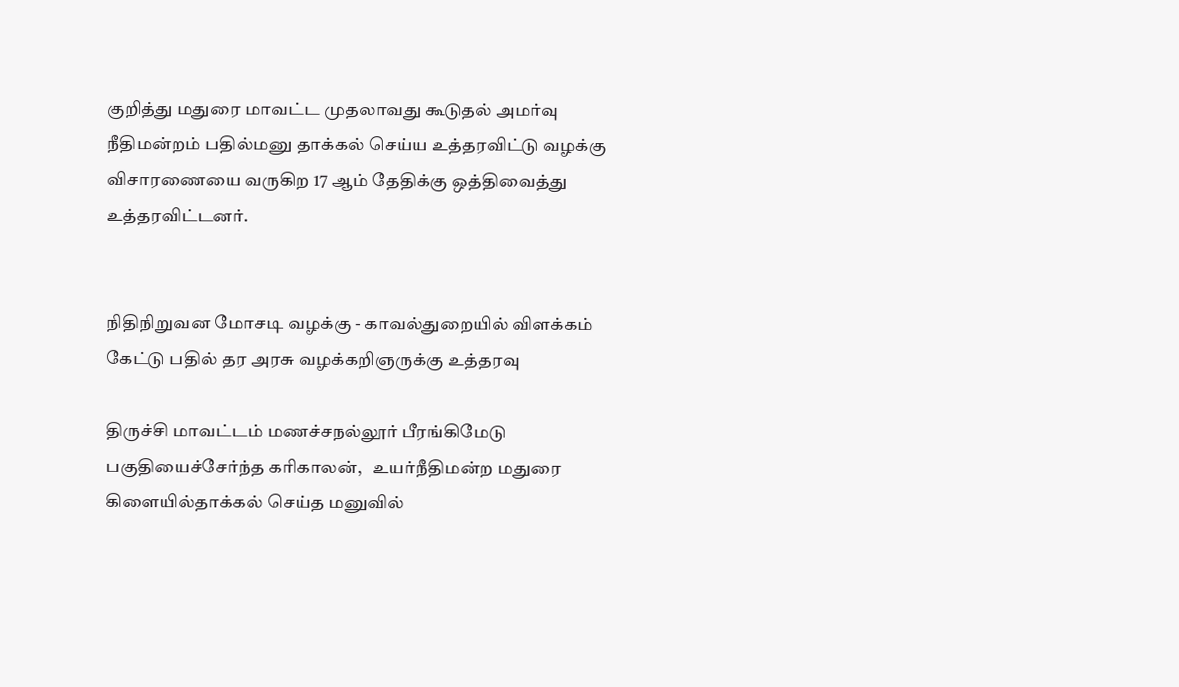குறித்து மதுரை மாவட்ட முதலாவது கூடுதல் அமர்வு நீதிமன்றம் பதில்மனு தாக்கல் செய்ய உத்தரவிட்டு வழக்கு விசாரணையை வருகிற 17 ஆம் தேதிக்கு ஒத்திவைத்து உத்தரவிட்டனர்.


நிதிநிறுவன மோசடி வழக்கு - காவல்துறையில் விளக்கம் கேட்டு பதில் தர அரசு வழக்கறிஞருக்கு உத்தரவு

திருச்சி மாவட்டம் மணச்சநல்லூர் பீரங்கிமேடு பகுதியைச்சேர்ந்த கரிகாலன்,   உயர்நீதிமன்ற மதுரை கிளையில்தாக்கல் செய்த மனுவில்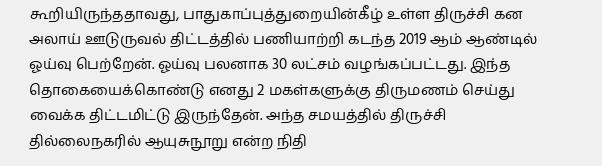கூறியிருந்ததாவது, பாதுகாப்புத்துறையின்கீழ் உள்ள திருச்சி கன அலாய் ஊடுருவல் திட்டத்தில் பணியாற்றி கடந்த 2019 ஆம் ஆண்டில் ஓய்வு பெற்றேன். ஓய்வு பலனாக 30 லட்சம் வழங்கப்பட்டது. இந்த தொகையைக்கொண்டு எனது 2 மகள்களுக்கு திருமணம் செய்து வைக்க திட்டமிட்டு இருந்தேன். அந்த சமயத்தில் திருச்சி தில்லைநகரில் ஆயுசுநூறு என்ற நிதி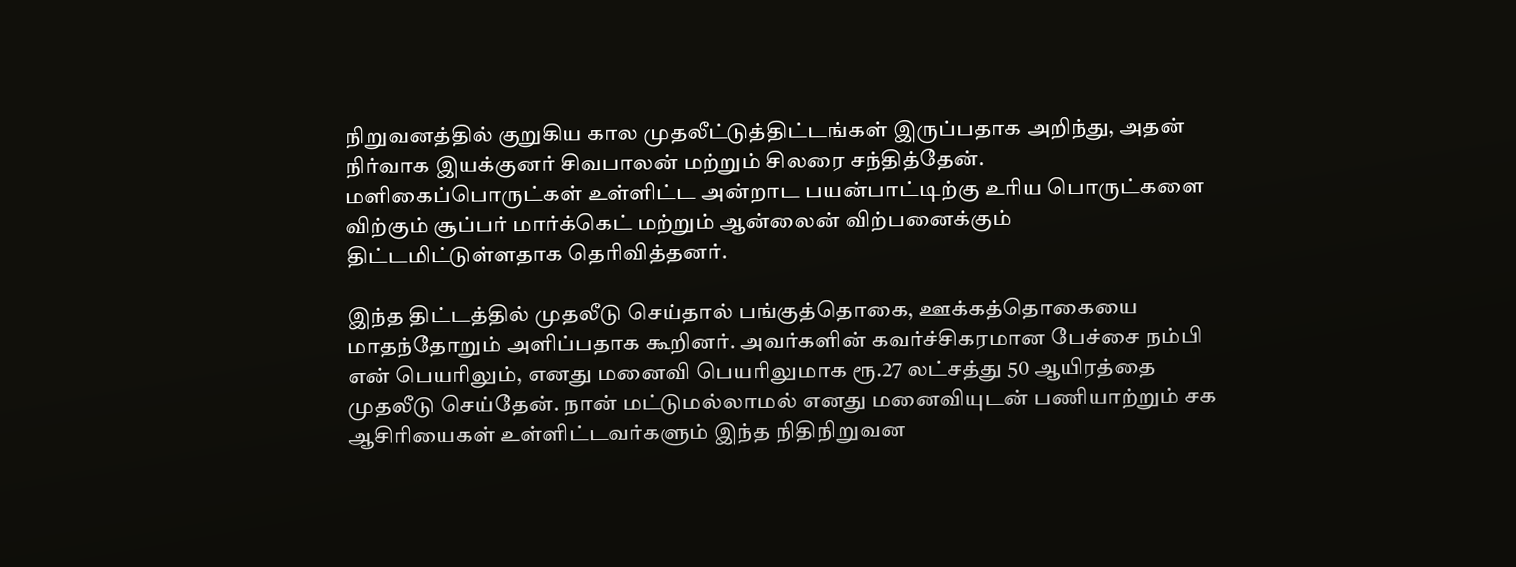நிறுவனத்தில் குறுகிய கால முதலீட்டுத்திட்டங்கள் இருப்பதாக அறிந்து, அதன் நிர்வாக இயக்குனர் சிவபாலன் மற்றும் சிலரை சந்தித்தேன். மளிகைப்பொருட்கள் உள்ளிட்ட அன்றாட பயன்பாட்டிற்கு உரிய பொருட்களை விற்கும் சூப்பர் மார்க்கெட் மற்றும் ஆன்லைன் விற்பனைக்கும் திட்டமிட்டுள்ளதாக தெரிவித்தனர்.

இந்த திட்டத்தில் முதலீடு செய்தால் பங்குத்தொகை, ஊக்கத்தொகையை மாதந்தோறும் அளிப்பதாக கூறினர். அவர்களின் கவர்ச்சிகரமான பேச்சை நம்பி என் பெயரிலும், எனது மனைவி பெயரிலுமாக ரூ.27 லட்சத்து 50 ஆயிரத்தை முதலீடு செய்தேன். நான் மட்டுமல்லாமல் எனது மனைவியுடன் பணியாற்றும் சக ஆசிரியைகள் உள்ளிட்டவர்களும் இந்த நிதிநிறுவன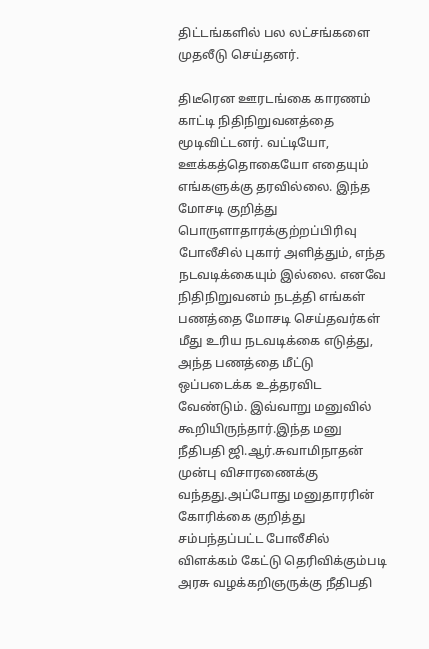திட்டங்களில் பல லட்சங்களை முதலீடு செய்தனர்.

திடீரென ஊரடங்கை காரணம் காட்டி நிதிநிறுவனத்தை மூடிவிட்டனர். வட்டியோ, ஊக்கத்தொகையோ எதையும் எங்களுக்கு தரவில்லை. இந்த மோசடி குறித்து பொருளாதாரக்குற்றப்பிரிவு போலீசில் புகார் அளித்தும், எந்த நடவடிக்கையும் இல்லை. எனவே நிதிநிறுவனம் நடத்தி எங்கள் பணத்தை மோசடி செய்தவர்கள் மீது உரிய நடவடிக்கை எடுத்து, அந்த பணத்தை மீட்டு ஒப்படைக்க உத்தரவிட வேண்டும். இவ்வாறு மனுவில் கூறியிருந்தார்.இந்த மனு நீதிபதி ஜி.ஆர்.சுவாமிநாதன் முன்பு விசாரணைக்கு வந்தது.அப்போது மனுதாரரின் கோரிக்கை குறித்து சம்பந்தப்பட்ட போலீசில் விளக்கம் கேட்டு தெரிவிக்கும்படி அரசு வழக்கறிஞருக்கு நீதிபதி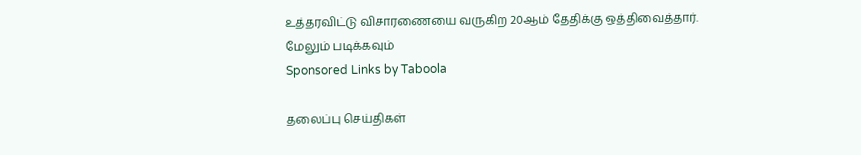உத்தரவிட்டு விசாரணையை வருகிற 20ஆம் தேதிக்கு ஒத்திவைத்தார்.
மேலும் படிக்கவும்
Sponsored Links by Taboola

தலைப்பு செய்திகள்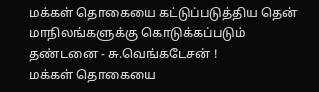மக்கள் தொகையை கட்டுப்படுத்திய தென் மாநிலங்களுக்கு கொடுக்கப்படும் தண்டனை - சு.வெங்கடேசன் !
மக்கள் தொகையை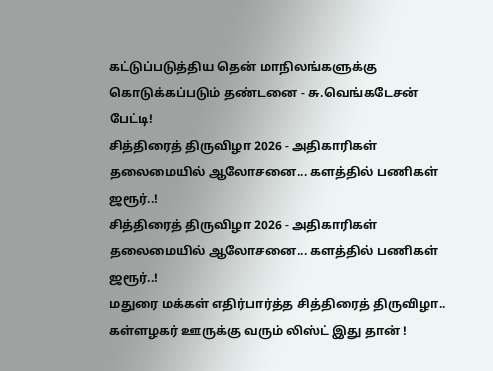கட்டுப்படுத்திய தென் மாநிலங்களுக்கு கொடுக்கப்படும் தண்டனை - சு.வெங்கடேசன் பேட்டி!
சித்திரைத் திருவிழா 2026 - அதிகாரிகள் தலைமையில் ஆலோசனை... களத்தில் பணிகள் ஜரூர்..!
சித்திரைத் திருவிழா 2026 - அதிகாரிகள் தலைமையில் ஆலோசனை... களத்தில் பணிகள் ஜரூர்..!
மதுரை மக்கள் எதிர்பார்த்த சித்திரைத் திருவிழா.. கள்ளழகர் ஊருக்கு வரும் லிஸ்ட் இது தான் !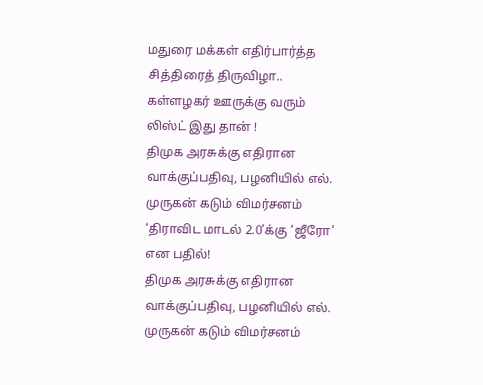மதுரை மக்கள் எதிர்பார்த்த சித்திரைத் திருவிழா.. கள்ளழகர் ஊருக்கு வரும் லிஸ்ட் இது தான் !
திமுக அரசுக்கு எதிரான வாக்குப்பதிவு, பழனியில் எல். முருகன் கடும் விமர்சனம் ‘திராவிட மாடல் 2.0’க்கு ‘ஜீரோ’ என பதில்!
திமுக அரசுக்கு எதிரான வாக்குப்பதிவு, பழனியில் எல். முருகன் கடும் விமர்சனம்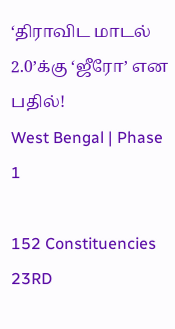‘திராவிட மாடல் 2.0’க்கு ‘ஜீரோ’ என பதில்!
West Bengal | Phase 1

152 Constituencies 23RD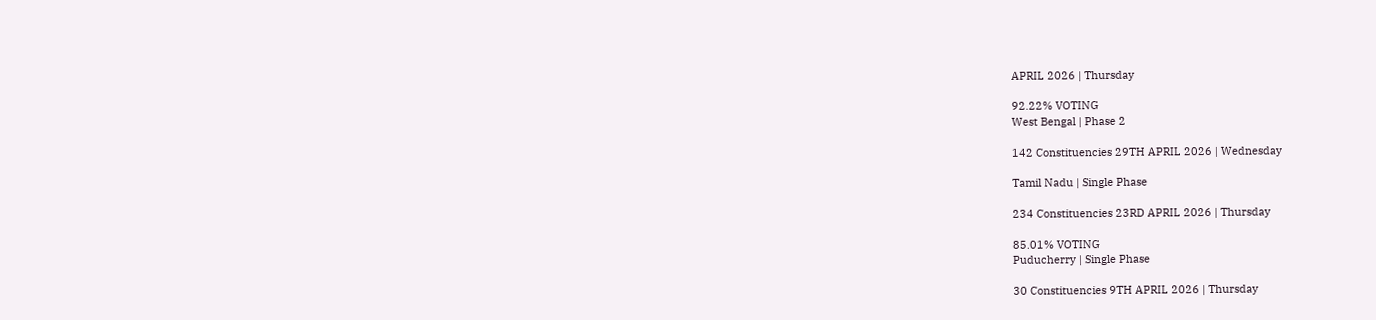APRIL 2026 | Thursday

92.22% VOTING
West Bengal | Phase 2

142 Constituencies 29TH APRIL 2026 | Wednesday

Tamil Nadu | Single Phase

234 Constituencies 23RD APRIL 2026 | Thursday

85.01% VOTING
Puducherry | Single Phase

30 Constituencies 9TH APRIL 2026 | Thursday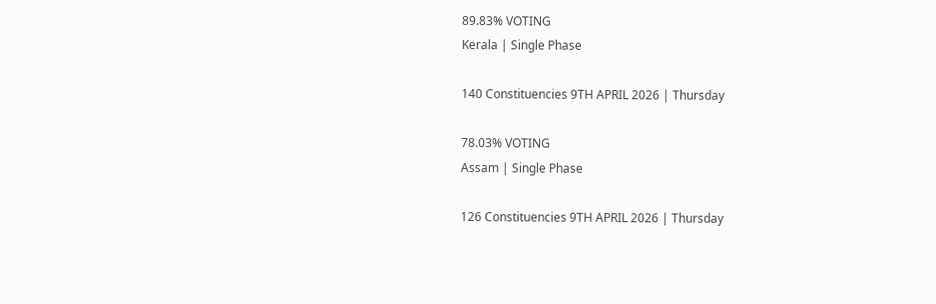89.83% VOTING
Kerala | Single Phase

140 Constituencies 9TH APRIL 2026 | Thursday

78.03% VOTING
Assam | Single Phase

126 Constituencies 9TH APRIL 2026 | Thursday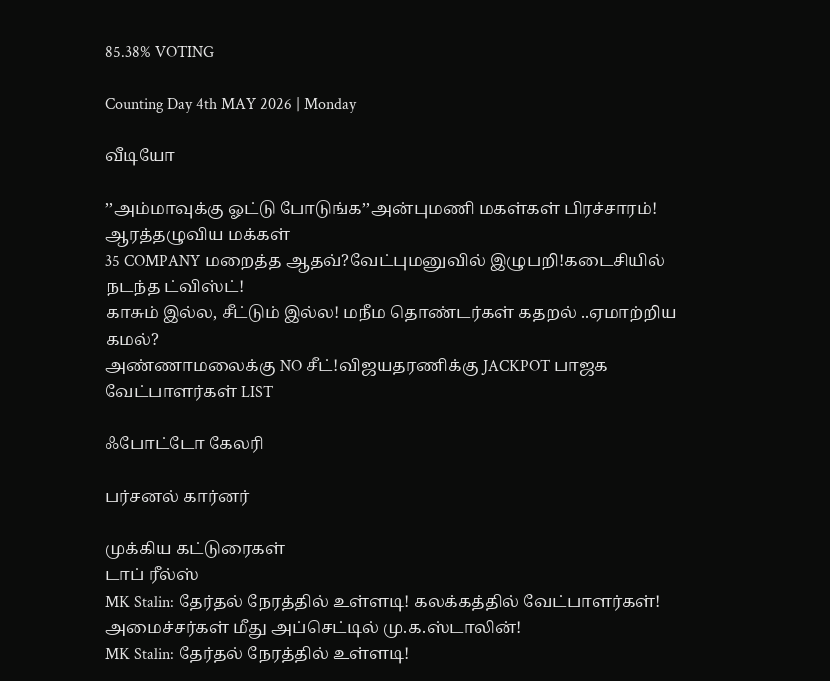85.38% VOTING

Counting Day 4th MAY 2026 | Monday

வீடியோ

’’அம்மாவுக்கு ஓட்டு போடுங்க’’அன்புமணி மகள்கள் பிரச்சாரம்! ஆரத்தழுவிய மக்கள்
35 COMPANY மறைத்த ஆதவ்?வேட்புமனுவில் இழுபறி!கடைசியில் நடந்த ட்விஸ்ட்!
காசும் இல்ல, சீட்டும் இல்ல! மநீம தொண்டர்கள் கதறல் ..ஏமாற்றிய கமல்?
அண்ணாமலைக்கு NO சீட்!விஜயதரணிக்கு JACKPOT பாஜக வேட்பாளர்கள் LIST

ஃபோட்டோ கேலரி

பர்சனல் கார்னர்

முக்கிய கட்டுரைகள்
டாப் ரீல்ஸ்
MK Stalin: தேர்தல் நேரத்தில் உள்ளடி! கலக்கத்தில் வேட்பாளர்கள்! அமைச்சர்கள் மீது அப்செட்டில் மு.க.ஸ்டாலின்!
MK Stalin: தேர்தல் நேரத்தில் உள்ளடி!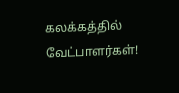கலக்கத்தில் வேட்பாளர்கள்!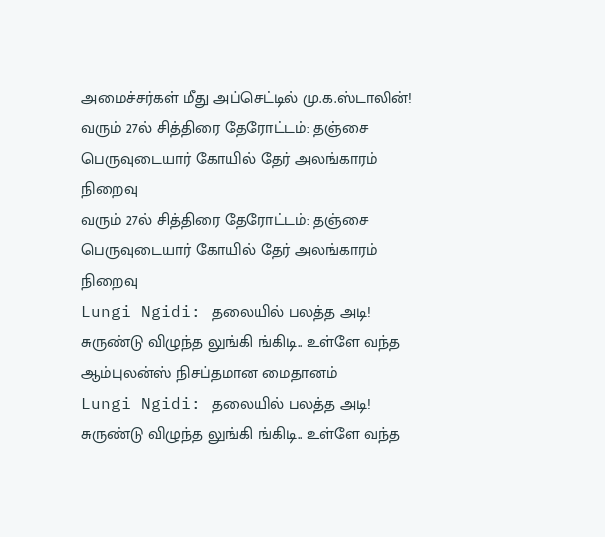அமைச்சர்கள் மீது அப்செட்டில் மு.க.ஸ்டாலின்!
வரும் 27ல் சித்திரை தேரோட்டம்: தஞ்சை பெருவுடையார் கோயில் தேர் அலங்காரம் நிறைவு
வரும் 27ல் சித்திரை தேரோட்டம்: தஞ்சை பெருவுடையார் கோயில் தேர் அலங்காரம் நிறைவு
Lungi Ngidi: தலையில் பலத்த அடி! சுருண்டு விழுந்த லுங்கி ங்கிடி.. உள்ளே வந்த ஆம்புலன்ஸ் நிசப்தமான மைதானம்
Lungi Ngidi: தலையில் பலத்த அடி! சுருண்டு விழுந்த லுங்கி ங்கிடி.. உள்ளே வந்த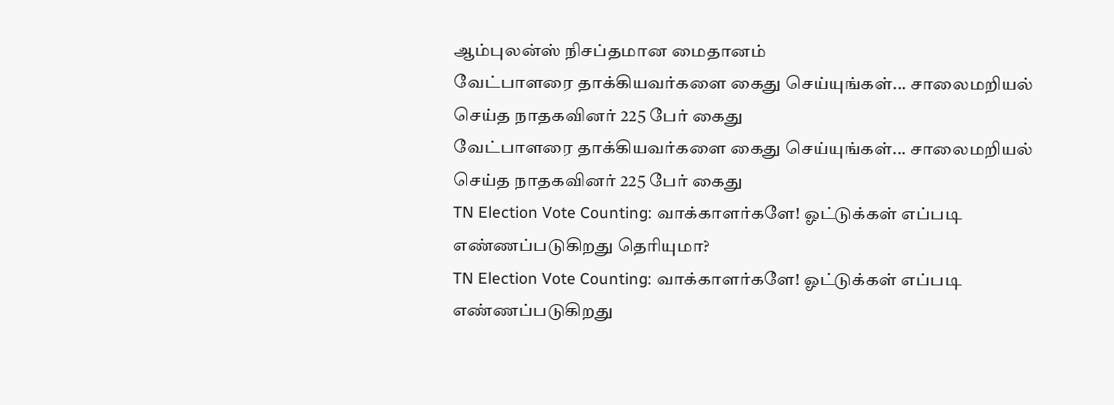ஆம்புலன்ஸ் நிசப்தமான மைதானம்
வேட்பாளரை தாக்கியவர்களை கைது செய்யுங்கள்... சாலைமறியல் செய்த நாதகவினர் 225 பேர் கைது
வேட்பாளரை தாக்கியவர்களை கைது செய்யுங்கள்... சாலைமறியல் செய்த நாதகவினர் 225 பேர் கைது
TN Election Vote Counting: வாக்காளர்களே! ஓட்டுக்கள் எப்படி எண்ணப்படுகிறது தெரியுமா?
TN Election Vote Counting: வாக்காளர்களே! ஓட்டுக்கள் எப்படி எண்ணப்படுகிறது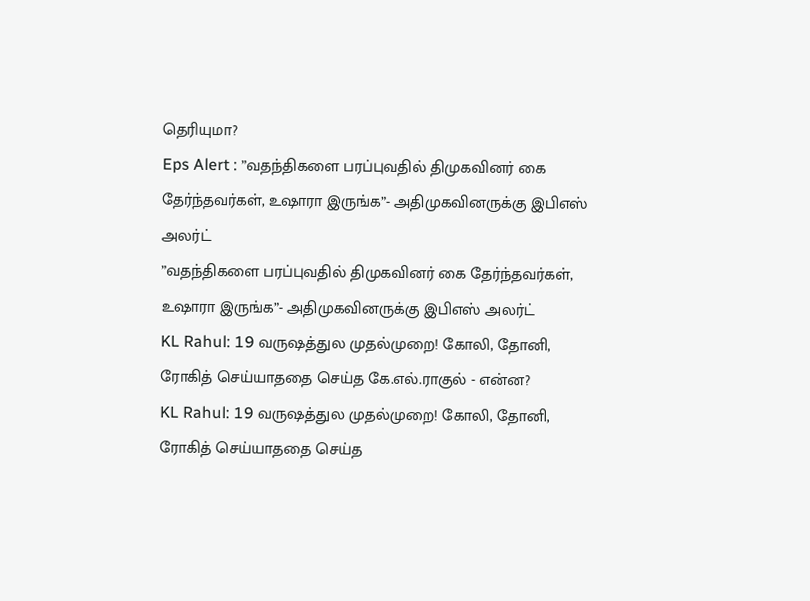தெரியுமா?
Eps Alert : ”வதந்திகளை பரப்புவதில் திமுகவினர் கை தேர்ந்தவர்கள், உஷாரா இருங்க”- அதிமுகவினருக்கு இபிஎஸ் அலர்ட்
”வதந்திகளை பரப்புவதில் திமுகவினர் கை தேர்ந்தவர்கள், உஷாரா இருங்க”- அதிமுகவினருக்கு இபிஎஸ் அலர்ட்
KL Rahul: 19 வருஷத்துல முதல்முறை! கோலி, தோனி, ரோகித் செய்யாததை செய்த கே.எல்.ராகுல் - என்ன?
KL Rahul: 19 வருஷத்துல முதல்முறை! கோலி, தோனி, ரோகித் செய்யாததை செய்த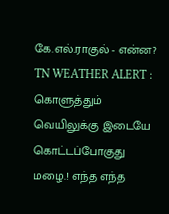கே.எல்.ராகுல் - என்ன?
TN WEATHER ALERT : கொளுத்தும் வெயிலுக்கு இடையே கொட்டப்போகுது மழை.! எந்த எந்த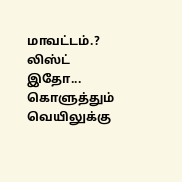மாவட்டம்.? லிஸ்ட் இதோ...
கொளுத்தும் வெயிலுக்கு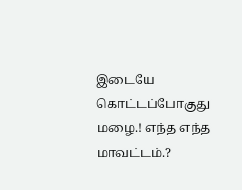இடையே கொட்டப்போகுது மழை.! எந்த எந்த மாவட்டம்.?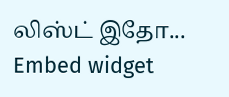லிஸ்ட் இதோ...
Embed widget